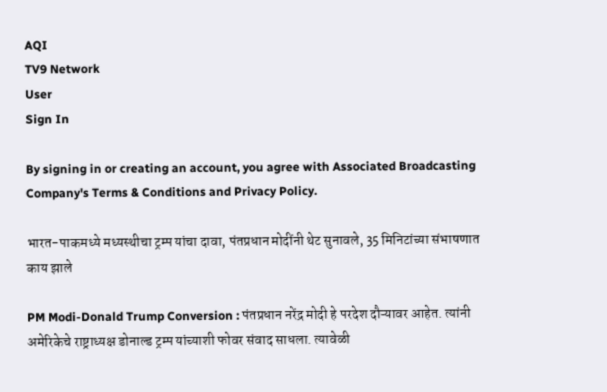AQI
TV9 Network
User
Sign In

By signing in or creating an account, you agree with Associated Broadcasting Company's Terms & Conditions and Privacy Policy.

भारत-पाकमध्ये मध्यस्थीचा ट्रम्प यांचा दावा, पंतप्रधान मोदींनी थेट सुनावले, 35 मिनिटांच्या संभाषणात काय झाले

PM Modi-Donald Trump Conversion : पंतप्रधान नरेंद्र मोदी हे परदेश दौऱ्यावर आहेत. त्यांनी अमेरिकेचे राष्ट्राध्यक्ष डोनाल्ड ट्रम्प यांच्याशी फोवर संवाद साधला. त्यावेळी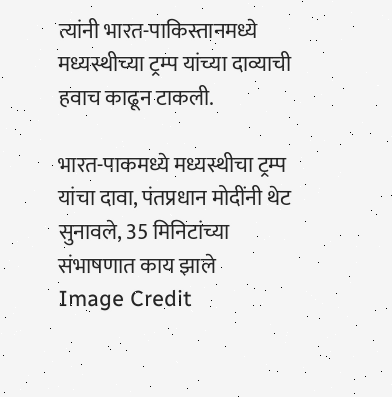त्यांनी भारत-पाकिस्तानमध्ये मध्यस्थीच्या ट्रम्प यांच्या दाव्याची हवाच काढून टाकली.

भारत-पाकमध्ये मध्यस्थीचा ट्रम्प यांचा दावा, पंतप्रधान मोदींनी थेट सुनावले, 35 मिनिटांच्या संभाषणात काय झाले
Image Credit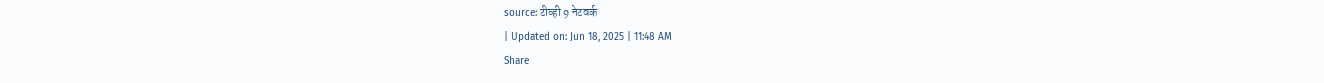source: टीव्ही 9 नेटवर्क
| Updated on: Jun 18, 2025 | 11:48 AM
Share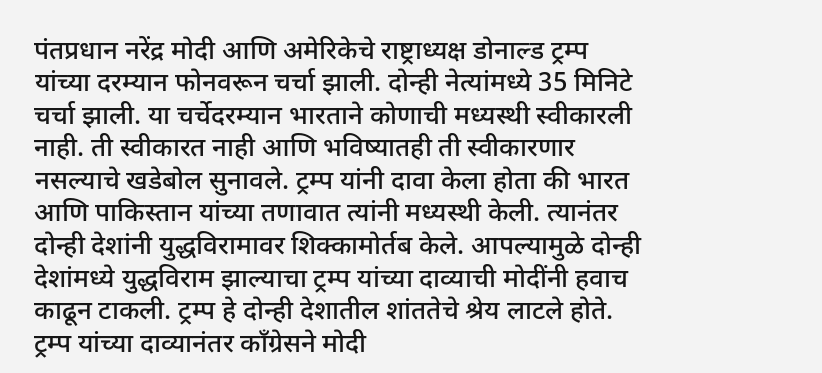पंतप्रधान नरेंद्र मोदी आणि अमेरिकेचे राष्ट्राध्यक्ष डोनाल्ड ट्रम्प यांच्या दरम्यान फोनवरून चर्चा झाली. दोन्ही नेत्यांमध्ये 35 मिनिटे चर्चा झाली. या चर्चेदरम्यान भारताने कोणाची मध्यस्थी स्वीकारली नाही. ती स्वीकारत नाही आणि भविष्यातही ती स्वीकारणार नसल्याचे खडेबोल सुनावले. ट्रम्प यांनी दावा केला होता की भारत आणि पाकिस्तान यांच्या तणावात त्यांनी मध्यस्थी केली. त्यानंतर दोन्ही देशांनी युद्धविरामावर शिक्कामोर्तब केले. आपल्यामुळे दोन्ही देशांमध्ये युद्धविराम झाल्याचा ट्रम्प यांच्या दाव्याची मोदींनी हवाच काढून टाकली. ट्रम्प हे दोन्ही देशातील शांततेचे श्रेय लाटले होते. ट्रम्प यांच्या दाव्यानंतर काँग्रेसने मोदी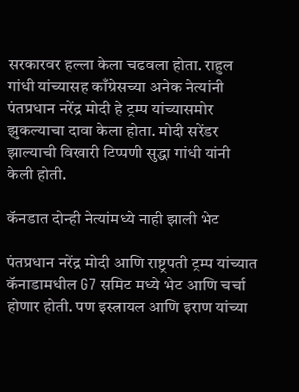सरकारवर हल्ला केला चढवला होता. राहुल गांधी यांच्यासह काँग्रेसच्या अनेक नेत्यांनी पंतप्रधान नरेंद्र मोदी हे ट्रम्प यांच्यासमोर झुकल्याचा दावा केला होता. मोदी सरेंडर झाल्याची विखारी टिप्पणी सुद्धा गांधी यांनी केली होती.

कॅनडात दोन्ही नेत्यांमध्ये नाही झाली भेट

पंतप्रधान नरेंद्र मोदी आणि राष्ट्रपती ट्रम्प यांच्यात कॅनाडामधील G7 समिट मध्ये भेट आणि चर्चा होणार होती. पण इस्त्रायल आणि इराण यांच्या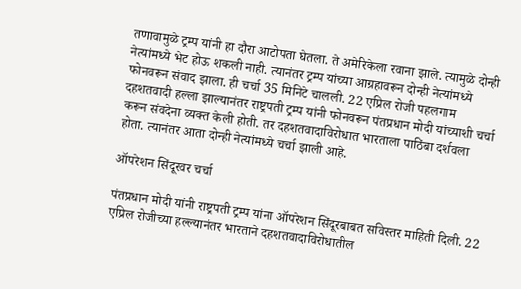तणावामुळे ट्रम्प यांनी हा दौरा आटोपता घेतला. ते अमेरिकेला रवाना झाले. त्यामुळे दोन्ही नेत्यांमध्ये भेट होऊ शकली नाही. त्यानंतर ट्रम्प यांच्या आग्रहावरून दोन्ही नेत्यांमध्ये फोनवरून संवाद झाला. ही चर्चा 35 मिनिटे चालली. 22 एप्रिल रोजी पहलगाम दहशतवादी हल्ला झाल्यानंतर राष्ट्रपती ट्रम्प यांनी फोनवरून पंतप्रधान मोदी यांच्याशी चर्चा करून संवदेना व्यक्त केली होती. तर दहशतवादाविरोधात भारताला पाठिंबा दर्शवला होता. त्यानंतर आता दोन्ही नेत्यांमध्ये चर्चा झाली आहे.

ऑपरेशन सिंदूरवर चर्चा

पंतप्रधान मोदी यांनी राष्ट्रपती ट्रम्प यांना ऑपरेशन सिंदूरबाबत सविस्तर माहिती दिली. 22 एप्रिल रोजीच्या हल्ल्यानंतर भारताने दहशतवादाविरोधातील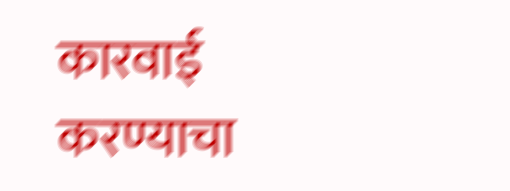कारवाई करण्याचा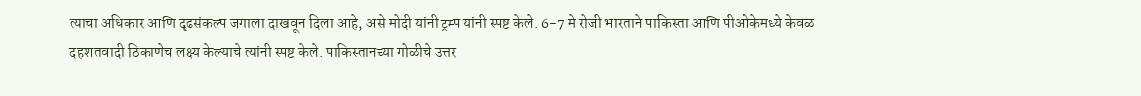त्याचा अधिकार आणि दृढसंकल्प जगाला दाखवून दिला आहे, असे मोदी यांनी ट्रम्प यांनी स्पष्ट केले. 6-7 मे रोजी भारताने पाकिस्ता आणि पीओकेमध्ये केवळ दहशतवादी ठिकाणेच लक्ष्य केल्याचे त्यांनी स्पष्ट केले. पाकिस्तानच्या गोळीचे उत्तर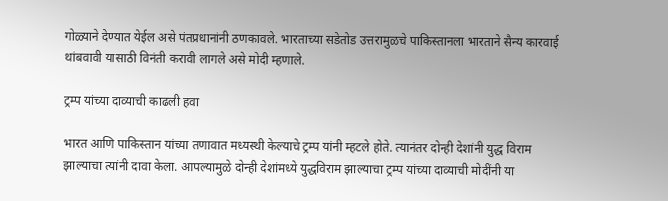गोळ्याने देण्यात येईल असे पंतप्रधानांनी ठणकावले. भारताच्या सडेतोड उत्तरामुळचे पाकिस्तानला भारताने सैन्य कारवाई थांबवावी यासाठी विनंती करावी लागले असे मोदी म्हणाले.

ट्रम्प यांच्या दाव्याची काढली हवा

भारत आणि पाकिस्तान यांच्या तणावात मध्यस्थी केल्याचे ट्रम्प यांनी म्हटले होते. त्यानंतर दोन्ही देशांनी युद्ध विराम झाल्याचा त्यांनी दावा केला. आपल्यामुळे दोन्ही देशांमध्ये युद्धविराम झाल्याचा ट्रम्प यांच्या दाव्याची मोदींनी या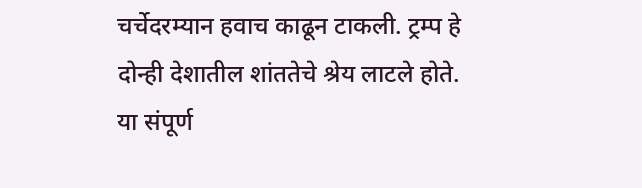चर्चेदरम्यान हवाच काढून टाकली. ट्रम्प हे दोन्ही देशातील शांततेचे श्रेय लाटले होते. या संपूर्ण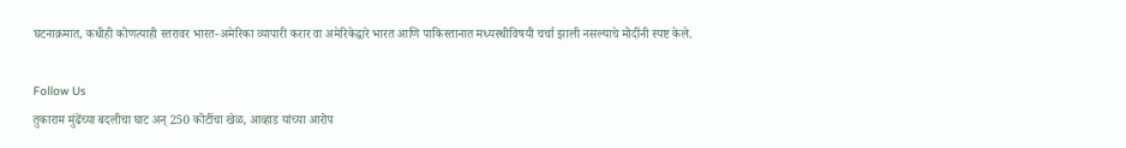घटनाक्रमात, कधीही कोणत्याही स्तरावर भारत-अमेरिका व्यापारी करार वा अमेरिकेद्वारे भारत आणि पाकिस्तानात मध्यस्थीविषयी चर्चा झाली नसल्याचे मोदींनी स्पष्ट केले.

Follow Us
तुकाराम मुंढेंच्या बदलीचा घाट अन् 250 कोटींचा खेळ, आव्हाड यांच्या आरोप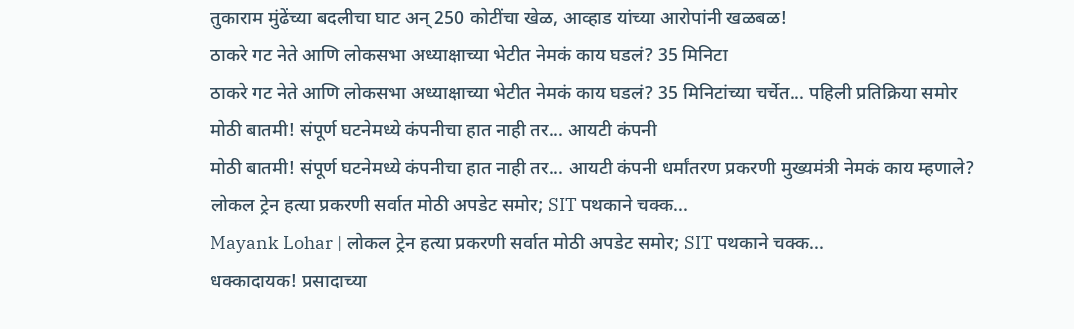तुकाराम मुंढेंच्या बदलीचा घाट अन् 250 कोटींचा खेळ, आव्हाड यांच्या आरोपांनी खळबळ!
ठाकरे गट नेते आणि लोकसभा अध्याक्षाच्या भेटीत नेमकं काय घडलं? 35 मिनिटा
ठाकरे गट नेते आणि लोकसभा अध्याक्षाच्या भेटीत नेमकं काय घडलं? 35 मिनिटांच्या चर्चेत... पहिली प्रतिक्रिया समोर
मोठी बातमी! संपूर्ण घटनेमध्ये कंपनीचा हात नाही तर... आयटी कंपनी
मोठी बातमी! संपूर्ण घटनेमध्ये कंपनीचा हात नाही तर... आयटी कंपनी धर्मांतरण प्रकरणी मुख्यमंत्री नेमकं काय म्हणाले?
लोकल ट्रेन हत्या प्रकरणी सर्वात मोठी अपडेट समोर; SIT पथकाने चक्क...
Mayank Lohar | लोकल ट्रेन हत्या प्रकरणी सर्वात मोठी अपडेट समोर; SIT पथकाने चक्क...
धक्कादायक! प्रसादाच्या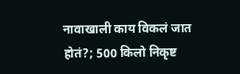नावाखाली काय विकलं जात होतं?; 500 किलो निकृष्ट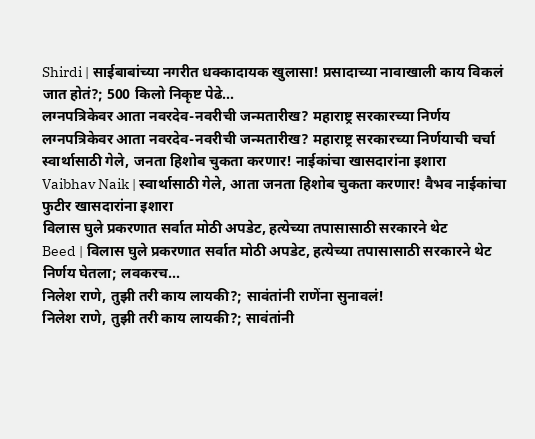Shirdi | साईबाबांच्या नगरीत धक्कादायक खुलासा! प्रसादाच्या नावाखाली काय विकलं जात होतं?; 500 किलो निकृष्ट पेढे...
लग्नपत्रिकेवर आता नवरदेव-नवरीची जन्मतारीख? महाराष्ट्र सरकारच्या निर्णय
लग्नपत्रिकेवर आता नवरदेव-नवरीची जन्मतारीख? महाराष्ट्र सरकारच्या निर्णयाची चर्चा
स्वार्थासाठी गेले, जनता हिशोब चुकता करणार! नाईकांचा खासदारांना इशारा
Vaibhav Naik | स्वार्थासाठी गेले, आता जनता हिशोब चुकता करणार! वैभव नाईकांचा फुटीर खासदारांना इशारा
विलास घुले प्रकरणात सर्वात मोठी अपडेट, हत्येच्या तपासासाठी सरकारने थेट
Beed | विलास घुले प्रकरणात सर्वात मोठी अपडेट, हत्येच्या तपासासाठी सरकारने थेट निर्णय घेतला; लवकरच...
निलेश राणे, तुझी तरी काय लायकी?; सावंतांनी राणेंना सुनावलं!
निलेश राणे, तुझी तरी काय लायकी?; सावंतांनी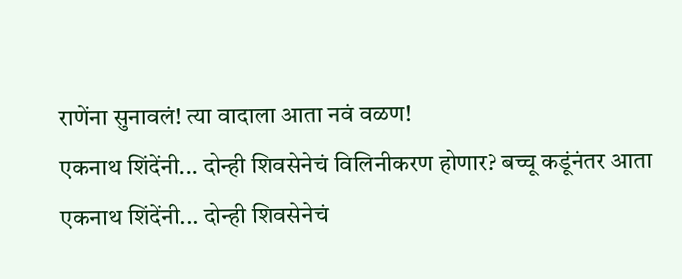राणेंना सुनावलं! त्या वादाला आता नवं वळण!
एकनाथ शिंदेंनी... दोन्ही शिवसेनेचं विलिनीकरण होणार? बच्चू कडूंनंतर आता
एकनाथ शिंदेंनी... दोन्ही शिवसेनेचं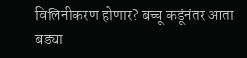विलिनीकरण होणार? बच्चू कडूंनंतर आता बड्या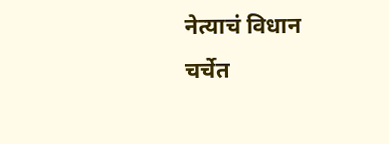नेत्याचं विधान चर्चेत